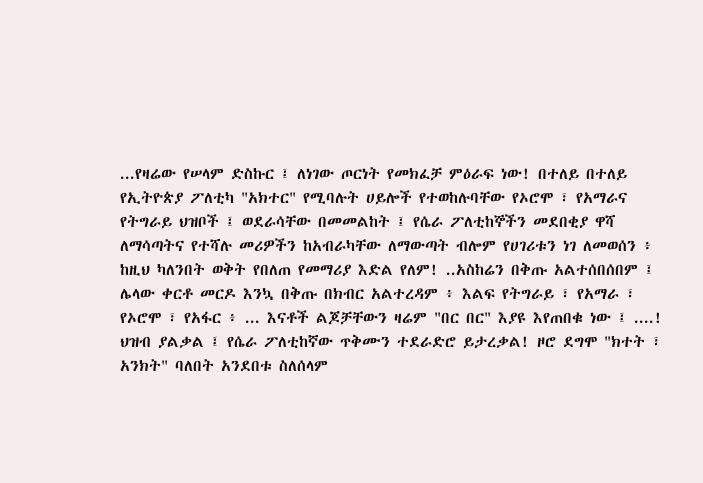...የዛሬው የሠላም ድስኩር ፤ ለነገው ጦርነት የመክፈቻ ምዕራፍ ነው! በተለይ በተለይ የኢትዮጵያ ፖለቲካ "አክተር" የሚባሉት ሀይሎች የተወከሉባቸው የኦሮሞ ፣ የአማራና የትግራይ ህዝቦች ፤ ወደራሳቸው በመመልከት ፤ የሴራ ፖለቲከኞችን መደበቂያ ዋሻ ለማሳጣትና የተሻሉ መሪዎችን ከአብራካቸው ለማውጣት ብሎም የሀገሪቱን ነገ ለመወሰን ፥ ከዚህ ካለንበት ወቅት የበለጠ የመማሪያ እድል የለም! ..አስከሬን በቅጡ አልተሰበሰበም ፤ ሌላው ቀርቶ መርዶ እንኳ በቅጡ በክብር አልተረዳም ፥ እልፍ የትግራይ ፣ የአማራ ፣ የኦሮሞ ፣ የአፋር ፥ ... እናቶች ልጆቻቸውን ዛሬም "በር በር" እያዩ እየጠበቁ ነው ፤ ....! ህዝብ ያልቃል ፤ የሴራ ፖለቲከኛው ጥቅሙን ተደራድሮ ይታረቃል! ዞሮ ደግሞ "ክተት ፣ አንክት" ባለበት አንደበቱ ስለሰላም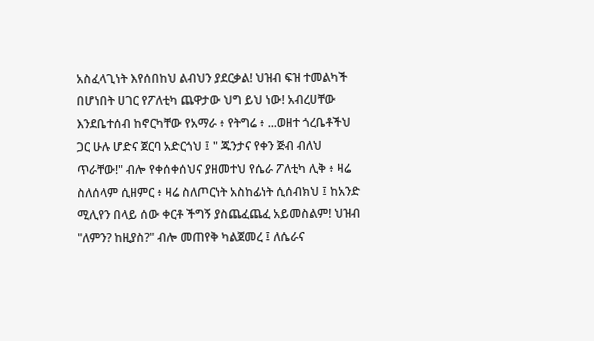አስፈላጊነት እየሰበከህ ልብህን ያደርቃል! ህዝብ ፍዝ ተመልካች በሆነበት ሀገር የፖለቲካ ጨዋታው ህግ ይህ ነው! አብረሀቸው እንደቤተሰብ ከኖርካቸው የአማራ ፥ የትግሬ ፥ ...ወዘተ ጎረቤቶችህ ጋር ሁሉ ሆድና ጀርባ አድርጎህ ፤ " ጁንታና የቀን ጅብ ብለህ ጥራቸው!" ብሎ የቀሰቀሰህና ያዘመተህ የሴራ ፖለቲካ ሊቅ ፥ ዛሬ ስለሰላም ሲዘምር ፥ ዛሬ ስለጦርነት አስከፊነት ሲሰብክህ ፤ ከአንድ ሚሊየን በላይ ሰው ቀርቶ ችግኝ ያስጨፈጨፈ አይመስልም! ህዝብ "ለምን? ከዚያስ?" ብሎ መጠየቅ ካልጀመረ ፤ ለሴራና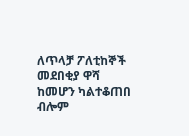ለጥላቻ ፖለቲከኞች መደበቂያ ዋሻ ከመሆን ካልተቆጠበ ብሎም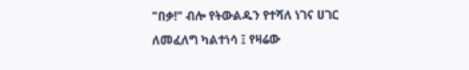"በቃ!" ብሎ የትውልዱን የተሻለ ነገና ሀገር ለመፈለግ ካልተነሳ ፤ የዛሬው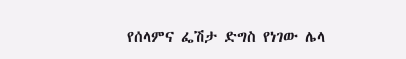የሰላምና ፌሽታ ድግስ የነገው ሌላ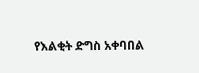የእልቂት ድግስ አቀባበል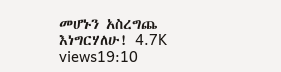መሆኑን አስረግጨ እነግርሃለሁ! 4.7K views19:10